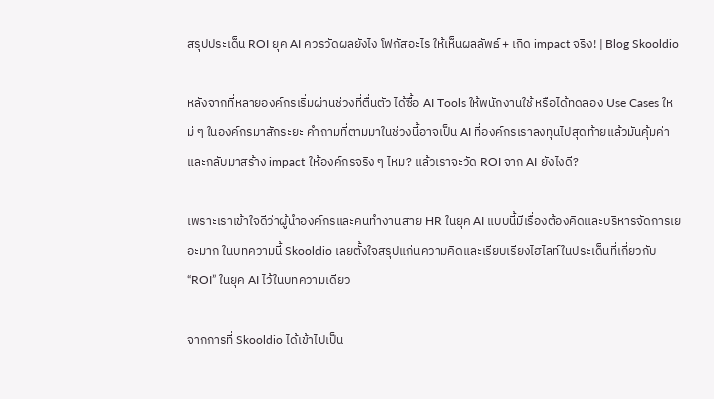สรุปประเด็น ROI ยุค AI ควรวัดผลยังไง โฟกัสอะไร ให้เห็นผลลัพธ์ + เกิด impact จริง! | Blog Skooldio

หลังจากที่หลายองค์กรเริ่มผ่านช่วงที่ตื่นตัว ได้ซื้อ AI Tools ให้พนักงานใช้ หรือได้ทดลอง Use Cases ใหม่ ๆ ในองค์กรมาสักระยะ คำถามที่ตามมาในช่วงนี้อาจเป็น AI ที่องค์กรเราลงทุนไปสุดท้ายแล้วมันคุ้มค่าและกลับมาสร้าง impact ให้องค์กรจริง ๆ ไหม? แล้วเราจะวัด ROI จาก AI ยังไงดี?

เพราะเราเข้าใจดีว่าผู้นำองค์กรและคนทำงานสาย HR ในยุค AI แบบนี้มีเรื่องต้องคิดและบริหารจัดการเยอะมาก ในบทความนี้ Skooldio เลยตั้งใจสรุปแก่นความคิดและเรียบเรียงไฮไลท์ในประเด็นที่เกี่ยวกับ “ROI” ในยุค AI ไว้ในบทความเดียว

จากการที่ Skooldio ได้เข้าไปเป็น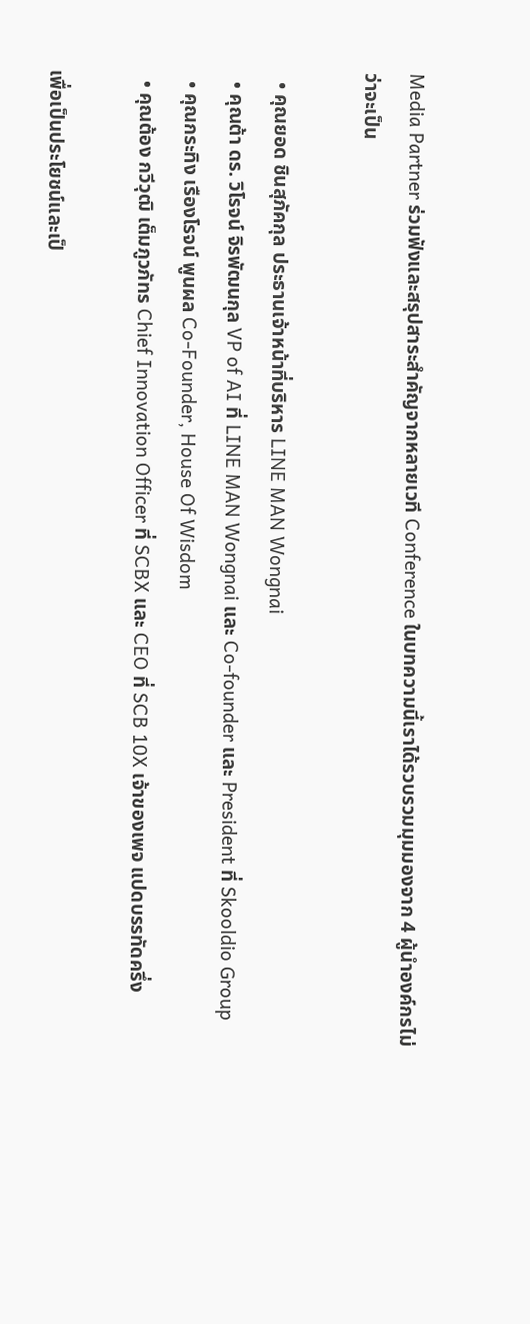Media Partner ร่วมฟังและสรุปสาระสำคัญจากหลายเวที Conference ในบทความนี้เราได้รวบรวมมุมมองจาก 4 ผู้นำองค์กรไม่ว่าจะเป็น

  • คุณยอด ชินสุภัคกุล ประธานเจ้าหน้าที่บริหาร LINE MAN Wongnai
  • คุณต้า ดร. วิโรจน์ จิรพัฒนกุล VP of AI ที่ LINE MAN Wongnai และ Co-founder และ President ที่ Skooldio Group
  • คุณกระทิง เรืองโรจน์ พูนผล Co-Founder, House Of Wisdom
  • คุณต้อง กวีวุฒิ เต็มภูวภัทร Chief Innovation Officer ที่ SCBX และ CEO ที่ SCB 10X เจ้าของเพจ แปดบรรทัดครึ่ง

เพื่อเป็นประโยชน์และเป็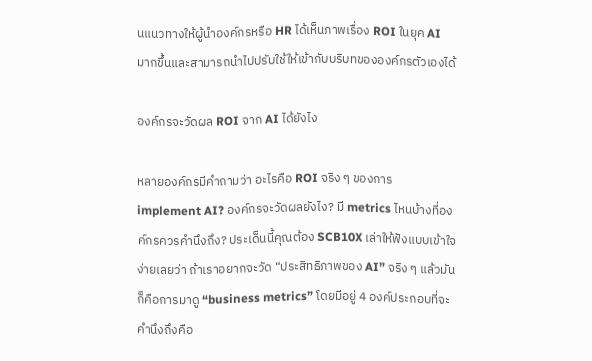นแนวทางให้ผู้นำองค์กรหรือ HR ได้เห็นภาพเรื่อง ROI ในยุค AI มากขึ้นและสามารถนำไปปรับใช้ให้เข้ากับบริบทขององค์กรตัวเองได้

องค์กรจะวัดผล ROI จาก AI ได้ยังไง

หลายองค์กรมีคำถามว่า อะไรคือ ROI จริง ๆ ของการ implement AI? องค์กรจะวัดผลยังไง? มี metrics ไหนบ้างที่องค์กรควรคำนึงถึง? ประเด็นนี้คุณต้อง SCB10X เล่าให้ฟังแบบเข้าใจง่ายเลยว่า ถ้าเราอยากจะวัด “ประสิทธิภาพของ AI” จริง ๆ แล้วมันก็คือการมาดู “business metrics” โดยมีอยู่ 4 องค์ประกอบที่จะคำนึงถึงคือ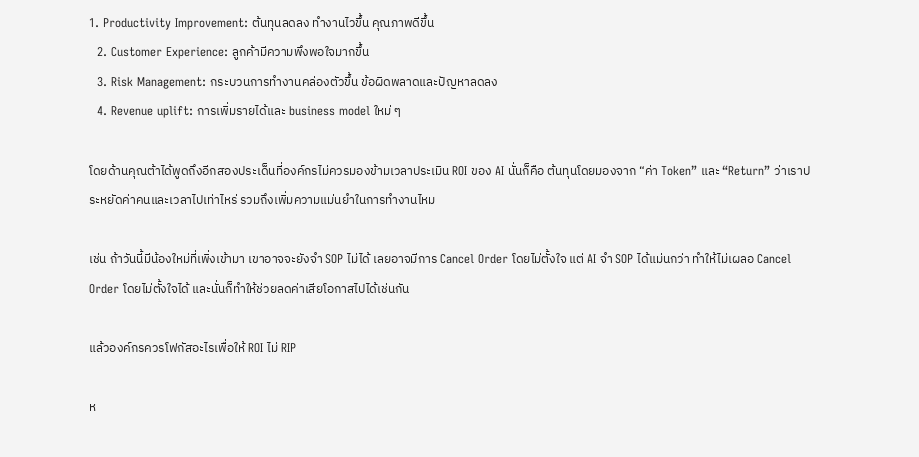1. Productivity Improvement: ต้นทุนลดลง ทำงานไวขึ้น คุณภาพดีขึ้น
  2. Customer Experience: ลูกค้ามีความพึงพอใจมากขึ้น
  3. Risk Management: กระบวนการทำงานคล่องตัวขึ้น ข้อผิดพลาดและปัญหาลดลง
  4. Revenue uplift: การเพิ่มรายได้และ business model ใหม่ ๆ

โดยด้านคุณต้าได้พูดถึงอีกสองประเด็นที่องค์กรไม่ควรมองข้ามเวลาประเมิน ROI ของ AI นั่นก็คือ ต้นทุนโดยมองจาก “ค่า Token” และ “Return” ว่าเราประหยัดค่าคนและเวลาไปเท่าไหร่ รวมถึงเพิ่มความแม่นยำในการทำงานไหม

เช่น ถ้าวันนี้มีน้องใหม่ที่เพิ่งเข้ามา เขาอาจจะยังจำ SOP ไม่ได้ เลยอาจมีการ Cancel Order โดยไม่ตั้งใจ แต่ AI จำ SOP ได้แม่นกว่า ทำให้ไม่เผลอ Cancel Order โดยไม่ตั้งใจได้ และนั่นก็ทำให้ช่วยลดค่าเสียโอกาสไปได้เช่นกัน

แล้วองค์กรควรโฟกัสอะไรเพื่อให้ ROI ไม่ RIP

ห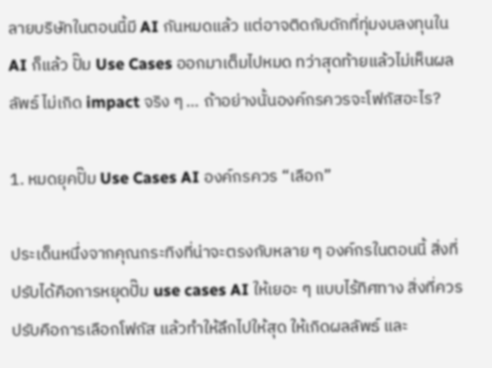ลายบริษัทในตอนนี้มี AI กันหมดแล้ว แต่อาจติดกับดักที่ทุ่มงบลงทุนใน AI ก็แล้ว ปั๊ม Use Cases ออกมาเต็มไปหมด ทว่าสุดท้ายแล้วไม่เห็นผลลัพธ์ ไม่เกิด impact จริง ๆ … ถ้าอย่างนั้นองค์กรควรจะโฟกัสอะไร?

1. หมดยุคปั๊ม Use Cases AI องค์กรควร “เลือก”

ประเด็นหนึ่งจากคุณกระทิงที่น่าจะตรงกับหลาย ๆ องค์กรในตอนนี้ สิ่งที่ปรับได้คือการหยุดปั๊ม use cases AI ให้เยอะ ๆ แบบไร้ทิศทาง สิ่งที่ควรปรับคือการเลือกโฟกัส แล้วทำให้ลึกไปให้สุด ให้เกิดผลลัพธ์ และ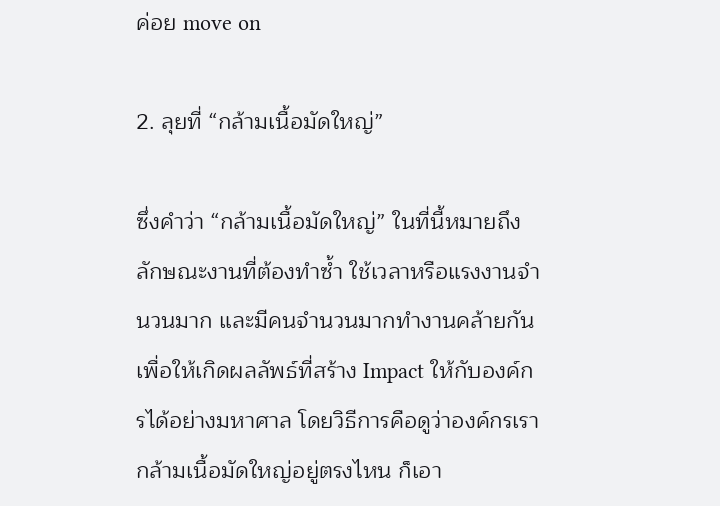ค่อย move on

2. ลุยที่ “กล้ามเนื้อมัดใหญ่”

ซึ่งคำว่า “กล้ามเนื้อมัดใหญ่” ในที่นี้หมายถึง ลักษณะงานที่ต้องทำซ้ำ ใช้เวลาหรือแรงงานจำนวนมาก และมีคนจำนวนมากทำงานคล้ายกัน เพื่อให้เกิดผลลัพธ์ที่สร้าง Impact ให้กับองค์กรได้อย่างมหาศาล โดยวิธีการคือดูว่าองค์กรเรากล้ามเนื้อมัดใหญ่อยู่ตรงไหน ก็เอา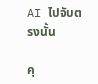AI ไปจับตรงนั้น

คุ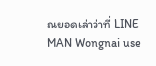ณยอดเล่าว่าที่ LINE MAN Wongnai use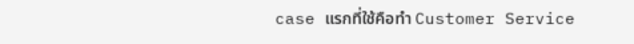case แรกที่ใช้คือทำ Customer Service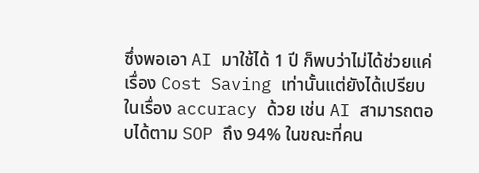ซึ่งพอเอา AI มาใช้ได้ 1 ปี ก็พบว่าไม่ได้ช่วยแค่เรื่อง Cost Saving เท่านั้นแต่ยังได้เปรียบในเรื่อง accuracy ด้วย เช่น AI สามารถตอบได้ตาม SOP ถึง 94% ในขณะที่คน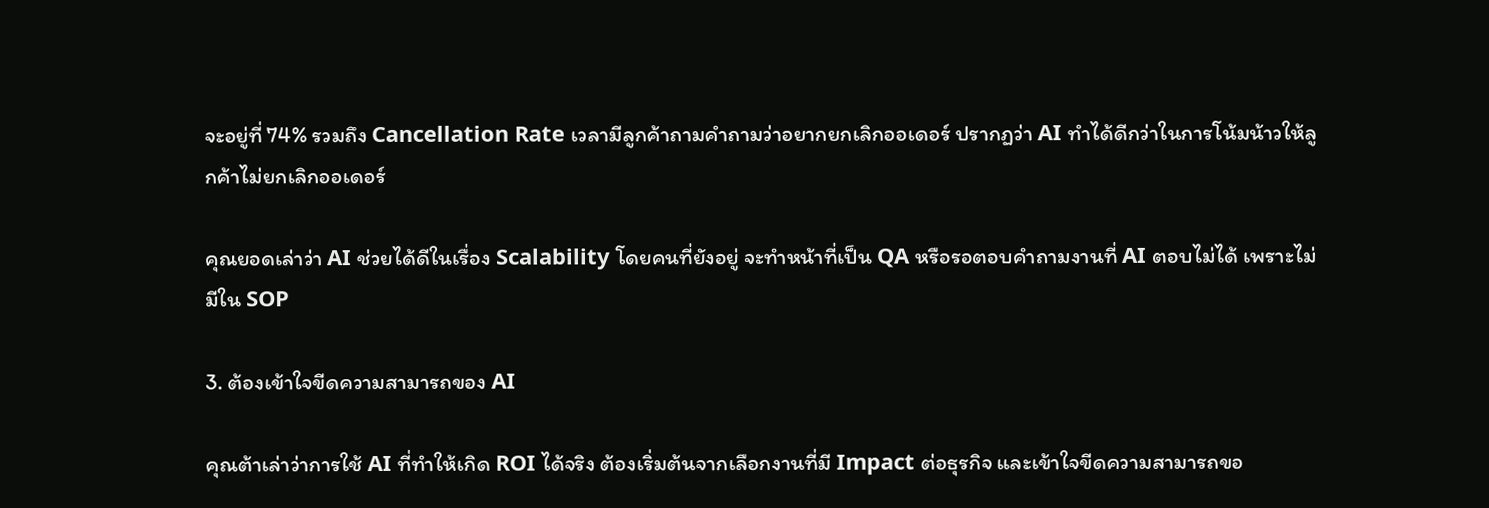จะอยู่ที่ 74% รวมถึง Cancellation Rate เวลามีลูกค้าถามคำถามว่าอยากยกเลิกออเดอร์ ปรากฏว่า AI ทำได้ดีกว่าในการโน้มน้าวให้ลูกค้าไม่ยกเลิกออเดอร์

คุณยอดเล่าว่า AI ช่วยได้ดีในเรื่อง Scalability โดยคนที่ยังอยู่ จะทำหน้าที่เป็น QA หรือรอตอบคำถามงานที่ AI ตอบไม่ได้ เพราะไม่มีใน SOP

3. ต้องเข้าใจขีดความสามารถของ AI

คุณต้าเล่าว่าการใช้ AI ที่ทำให้เกิด ROI ได้จริง ต้องเริ่มต้นจากเลือกงานที่มี Impact ต่อธุรกิจ และเข้าใจขีดความสามารถขอ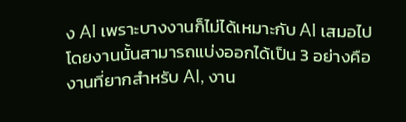ง AI เพราะบางงานก็ไม่ได้เหมาะกับ AI เสมอไป โดยงานนั้นสามารถแบ่งออกได้เป็น 3 อย่างคือ งานที่ยากสำหรับ AI, งาน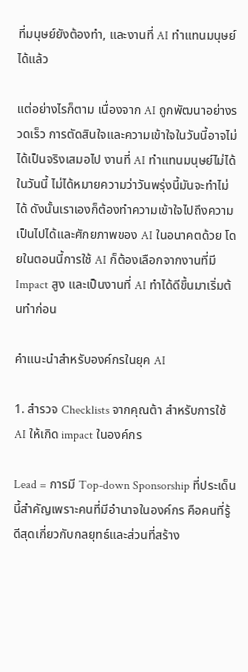ที่มนุษย์ยังต้องทำ, และงานที่ AI ทำแทนมนุษย์ได้แล้ว

แต่อย่างไรก็ตาม เนื่องจาก AI ถูกพัฒนาอย่างรวดเร็ว การตัดสินใจและความเข้าใจในวันนี้อาจไม่ได้เป็นจริงเสมอไป งานที่ AI ทำแทนมนุษย์ไม่ได้ในวันนี้ ไม่ได้หมายความว่าวันพรุ่งนี้มันจะทำไม่ได้ ดังนั้นเราเองก็ต้องทำความเข้าใจไปถึงความเป็นไปได้และศักยภาพของ AI ในอนาคตด้วย โดยในตอนนี้การใช้ AI ก็ต้องเลือกจากงานที่มี Impact สูง และเป็นงานที่ AI ทำได้ดีขึ้นมาเริ่มต้นทำก่อน

คำแนะนำสำหรับองค์กรในยุค AI

1. สำรวจ Checklists จากคุณต้า สำหรับการใช้ AI ให้เกิด impact ในองค์กร

Lead = การมี Top-down Sponsorship ที่ประเด็นนี้สำคัญเพราะคนที่มีอำนาจในองค์กร คือคนที่รู้ดีสุดเกี่ยวกับกลยุทธ์และส่วนที่สร้าง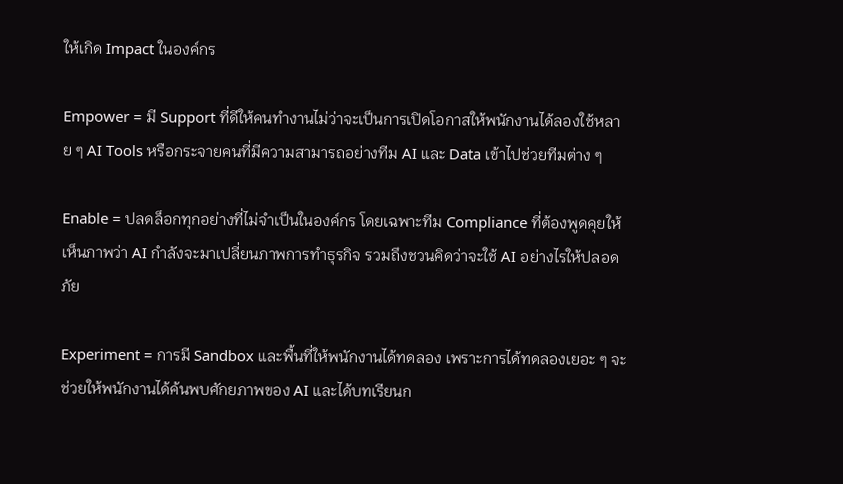ให้เกิด Impact ในองค์กร

Empower = มี Support ที่ดีให้คนทำงานไม่ว่าจะเป็นการเปิดโอกาสให้พนักงานได้ลองใช้หลาย ๆ AI Tools หรือกระจายคนที่มีความสามารถอย่างทีม AI และ Data เข้าไปช่วยทีมต่าง ๆ

Enable = ปลดล็อกทุกอย่างที่ไม่จำเป็นในองค์กร โดยเฉพาะทีม Compliance ที่ต้องพูดคุยให้เห็นภาพว่า AI กำลังจะมาเปลี่ยนภาพการทำธุรกิจ รวมถึงชวนคิดว่าจะใช้ AI อย่างไรให้ปลอดภัย

Experiment = การมี Sandbox และพื้นที่ให้พนักงานได้ทดลอง เพราะการได้ทดลองเยอะ ๆ จะช่วยให้พนักงานได้ค้นพบศักยภาพของ AI และได้บทเรียนก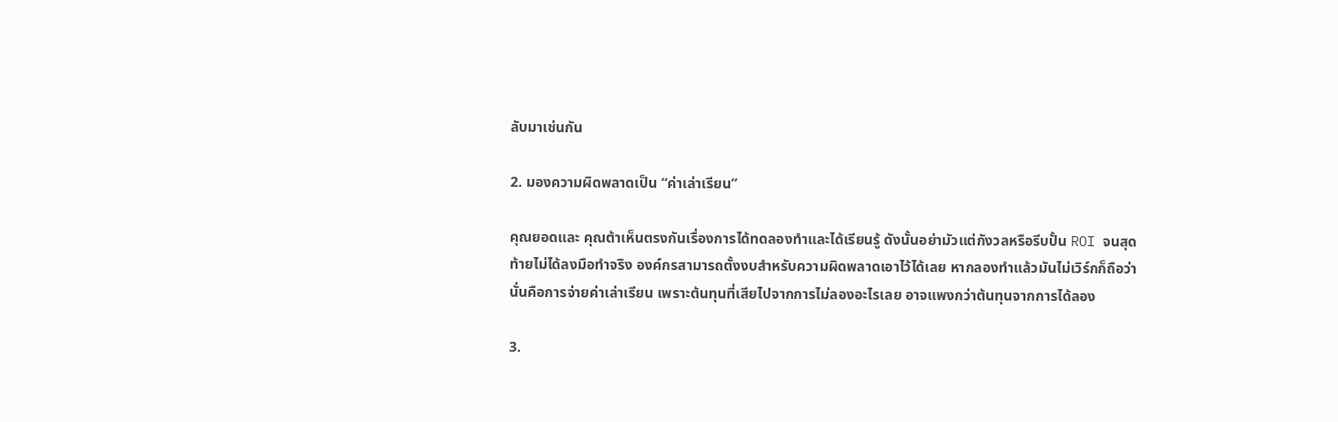ลับมาเช่นกัน

2. มองความผิดพลาดเป็น “ค่าเล่าเรียน”

คุณยอดและ คุณต้าเห็นตรงกันเรื่องการได้ทดลองทำและได้เรียนรู้ ดังนั้นอย่ามัวแต่กังวลหรือรีบปั้น ROI จนสุดท้ายไม่ได้ลงมือทำจริง องค์กรสามารถตั้งงบสำหรับความผิดพลาดเอาไว้ได้เลย หากลองทำแล้วมันไม่เวิร์กก็ถือว่านั่นคือการจ่ายค่าเล่าเรียน เพราะต้นทุนที่เสียไปจากการไม่ลองอะไรเลย อาจแพงกว่าต้นทุนจากการได้ลอง

3.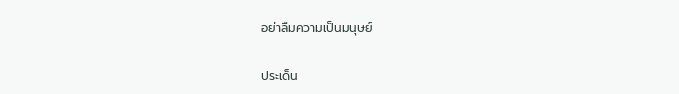อย่าลืมความเป็นมนุษย์

ประเด็น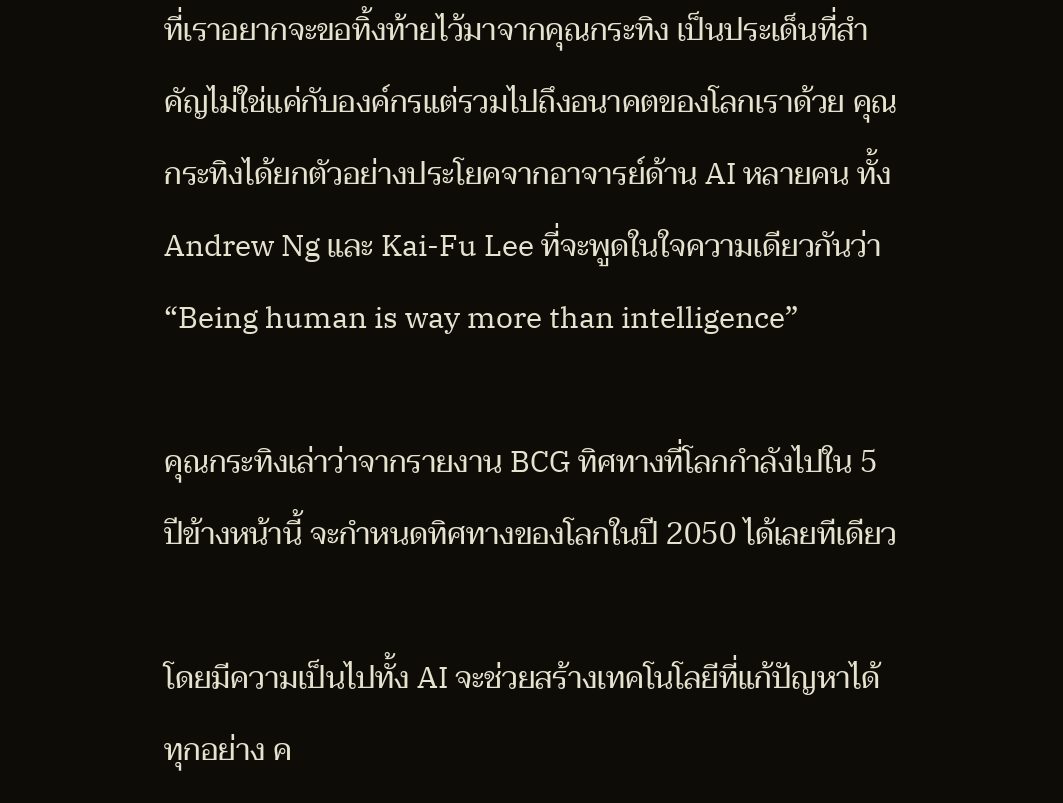ที่เราอยากจะขอทิ้งท้ายไว้มาจากคุณกระทิง เป็นประเด็นที่สำคัญไม่ใช่แค่กับองค์กรแต่รวมไปถึงอนาคตของโลกเราด้วย คุณกระทิงได้ยกตัวอย่างประโยคจากอาจารย์ด้าน AI หลายคน ทั้ง Andrew Ng และ Kai-Fu Lee ที่จะพูดในใจความเดียวกันว่า “Being human is way more than intelligence”

คุณกระทิงเล่าว่าจากรายงาน BCG ทิศทางที่โลกกำลังไปใน 5 ปีข้างหน้านี้ จะกำหนดทิศทางของโลกในปี 2050 ได้เลยทีเดียว

โดยมีความเป็นไปทั้ง AI จะช่วยสร้างเทคโนโลยีที่แก้ปัญหาได้ทุกอย่าง ค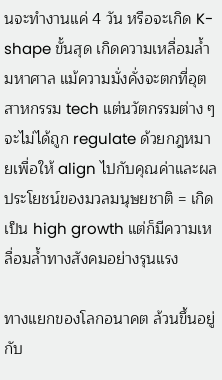นจะทำงานแค่ 4 วัน หรือจะเกิด K-shape ขั้นสุด เกิดความเหลื่อมล้ำมหาศาล แม้ความมั่งคั่งจะตกที่อุตสาหกรรม tech แต่นวัตกรรมต่าง ๆ จะไม่ได้ถูก regulate ด้วยกฎหมายเพื่อให้ align ไปกับคุณค่าและผลประโยชน์ของมวลมนุษยชาติ = เกิดเป็น high growth แต่ก็มีความเหลื่อมล้ำทางสังคมอย่างรุนแรง

ทางแยกของโลกอนาคต ล้วนขึ้นอยู่กับ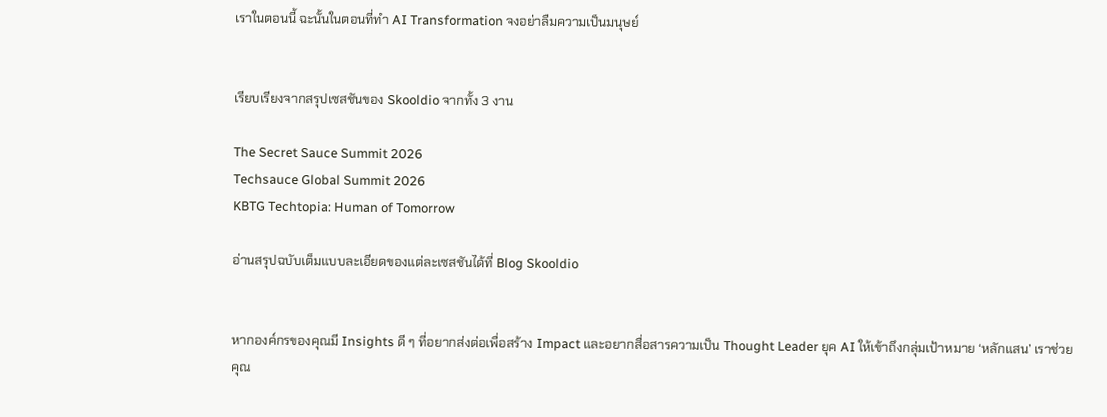เราในตอนนี้ ฉะนั้นในตอนที่ทำ AI Transformation จงอย่าลืมความเป็นมนุษย์


เรียบเรียงจากสรุปเซสชันของ Skooldio จากทั้ง 3 งาน

The Secret Sauce Summit 2026
Techsauce Global Summit 2026
KBTG Techtopia: Human of Tomorrow

อ่านสรุปฉบับเต็มแบบละเอียดของแต่ละเซสชันได้ที่ Blog Skooldio


หากองค์กรของคุณมี Insights ดี ๆ ที่อยากส่งต่อเพื่อสร้าง Impact และอยากสื่อสารความเป็น Thought Leader ยุค AI ให้เข้าถึงกลุ่มเป้าหมาย ‘หลักแสน’ เราช่วยคุณ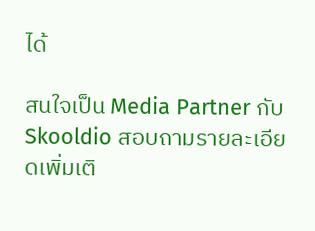ได้

สนใจเป็น Media Partner กับ Skooldio สอบถามรายละเอียดเพิ่มเติ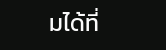มได้ที่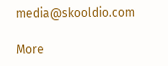media@skooldio.com

More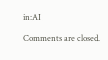in:AI

Comments are closed.